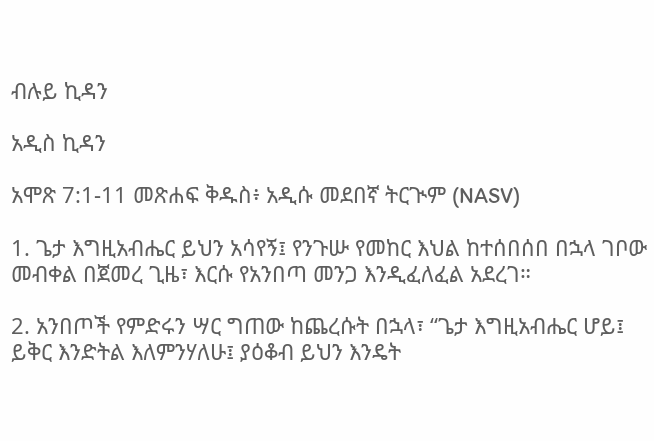ብሉይ ኪዳን

አዲስ ኪዳን

አሞጽ 7:1-11 መጽሐፍ ቅዱስ፥ አዲሱ መደበኛ ትርጒም (NASV)

1. ጌታ እግዚአብሔር ይህን አሳየኝ፤ የንጉሡ የመከር እህል ከተሰበሰበ በኋላ ገቦው መብቀል በጀመረ ጊዜ፣ እርሱ የአንበጣ መንጋ እንዲፈለፈል አደረገ።

2. አንበጦች የምድሩን ሣር ግጠው ከጨረሱት በኋላ፣ “ጌታ እግዚአብሔር ሆይ፤ ይቅር እንድትል እለምንሃለሁ፤ ያዕቆብ ይህን እንዴት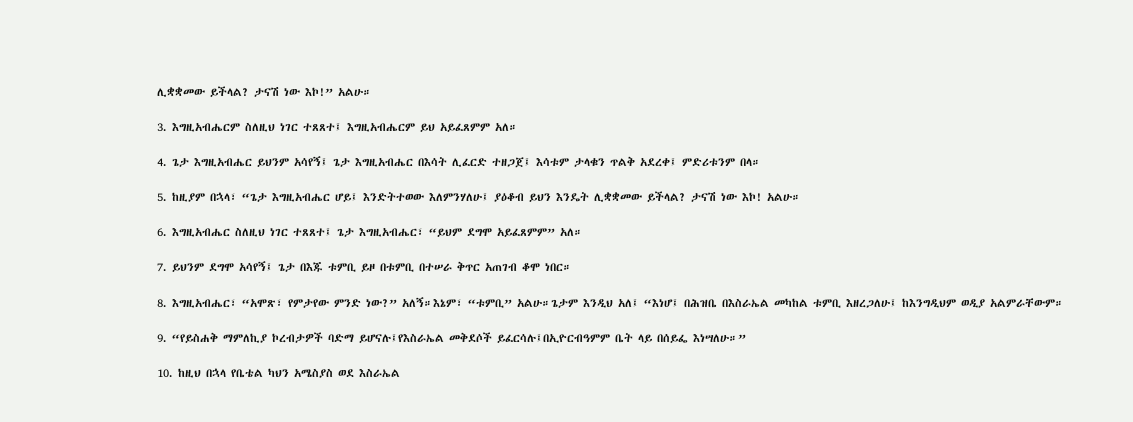ሊቋቋመው ይችላል? ታናሽ ነው እኮ!” አልሁ።

3. እግዚአብሔርም ስለዚህ ነገር ተጸጸተ፤ እግዚአብሔርም ይህ አይፈጸምም አለ።

4. ጌታ እግዚአብሔር ይህንም አሳየኝ፤ ጌታ እግዚአብሔር በእሳት ሊፈርድ ተዘጋጀ፤ እሳቱም ታላቁን ጥልቅ አደረቀ፤ ምድሪቱንም በላ።

5. ከዚያም በኋላ፣ “ጌታ እግዚአብሔር ሆይ፤ እንድትተወው እለምንሃለሁ፤ ያዕቆብ ይህን እንዴት ሊቋቋመው ይችላል? ታናሽ ነው እኮ! አልሁ።

6. እግዚአብሔር ስለዚህ ነገር ተጸጸተ፤ ጌታ እግዚአብሔር፣ “ይህም ደግሞ አይፈጸምም” አለ።

7. ይህንም ደግሞ አሳየኝ፤ ጌታ በእጁ ቱምቢ ይዞ በቱምቢ በተሠራ ቅጥር አጠገብ ቆሞ ነበር።

8. እግዚአብሔር፣ “አሞጽ፣ የምታየው ምንድ ነው?” አለኝ።እኔም፣ “ቱምቢ” አልሁ።ጌታም እንዲህ አለ፤ “እነሆ፤ በሕዝቤ በእስራኤል መካከል ቱምቢ እዘረጋለሁ፤ ከእንግዲህም ወዲያ አልምራቸውም።

9. “የይስሐቅ ማምለኪያ ኮረብታዎች ባድማ ይሆናሉ፤የእስራኤል መቅደሶች ይፈርሳሉ፤በኢዮርብዓምም ቤት ላይ በሰይፌ እነሣለሁ።”

10. ከዚህ በኋላ የቤቴል ካህን አሜስያስ ወደ እስራኤል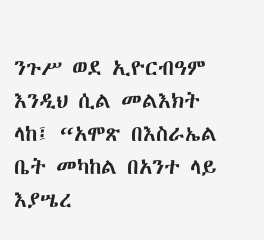ንጉሥ ወደ ኢዮርብዓም እንዲህ ሲል መልእክት ላከ፤ “አሞጽ በእስራኤል ቤት መካከል በአንተ ላይ እያሤረ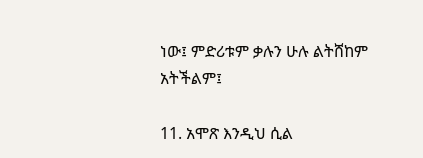ነው፤ ምድሪቱም ቃሉን ሁሉ ልትሸከም አትችልም፤

11. አሞጽ እንዲህ ሲል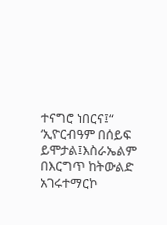ተናግሮ ነበርና፤“ ‘ኢዮርብዓም በሰይፍ ይሞታል፤እስራኤልም በእርግጥ ከትውልድ አገሩተማርኮ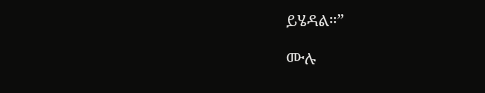ይሄዳል።”

ሙሉ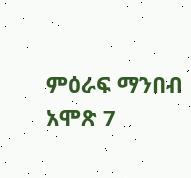ምዕራፍ ማንበብ አሞጽ 7